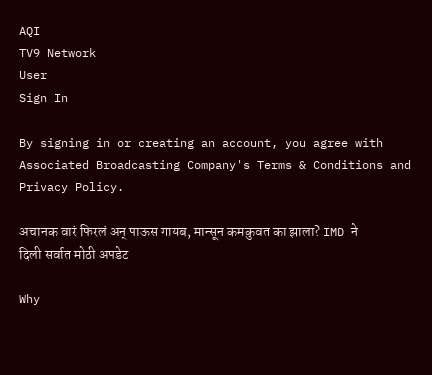AQI
TV9 Network
User
Sign In

By signing in or creating an account, you agree with Associated Broadcasting Company's Terms & Conditions and Privacy Policy.

अचानक वारं फिरलं अन् पाऊस गायब, मान्सून कमकुवत का झाला? IMD ने दिली सर्वात मोठी अपडेट

Why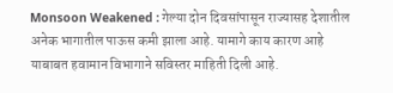Monsoon Weakened : गेल्या दोन दिवसांपासून राज्यासह देशातील अनेक भागातील पाऊस कमी झाला आहे. यामागे काय कारण आहे याबाबत हवामान विभागाने सविस्तर माहिती दिली आहे.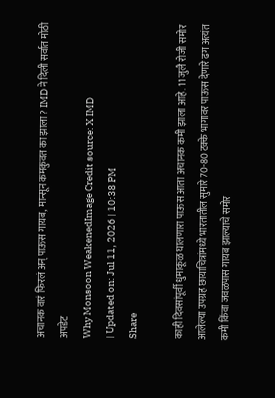अचानक वारं फिरलं अन् पाऊस गायब, मान्सून कमकुवत का झाला? IMD ने दिली सर्वात मोठी अपडेट
Why Monsoon WeakenedImage Credit source: X IMD
| Updated on: Jul 11, 2026 | 10:38 PM
Share

काही दिवसांपूर्वी धुमाकूळ घालणारा पाऊस आता अचानक कमी झाला आहे. 11 जुलै रोजी समोर आलेल्या उपग्रह छायाचित्रांमध्ये भारतातील सुमारे 70-80 टक्के भागावर पाऊस देणारे ढग अत्यंत कमी किंवा जवळपास गायब झाल्याचे समोर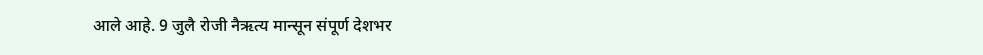आले आहे. 9 जुलै रोजी नैऋत्य मान्सून संपूर्ण देशभर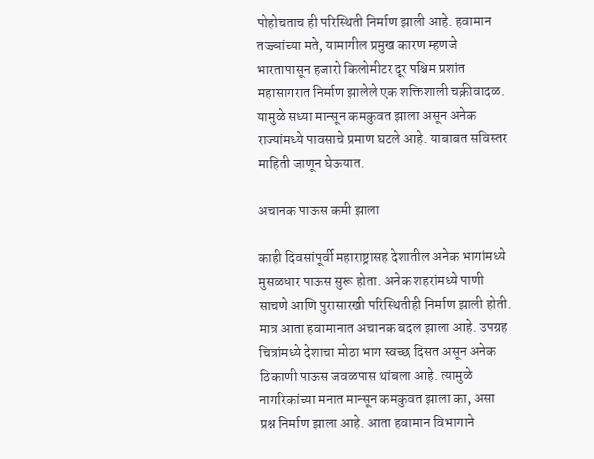पोहोचताच ही परिस्थिती निर्माण झाली आहे. हवामान तज्ज्ञांच्या मते, यामागील प्रमुख कारण म्हणजे भारतापासून हजारो किलोमीटर दूर पश्चिम प्रशांत महासागरात निर्माण झालेले एक शक्तिशाली चक्रीवादळ. यामुळे सध्या मान्सून कमकुवत झाला असून अनेक राज्यांमध्ये पावसाचे प्रमाण घटले आहे. याबाबत सविस्तर माहिती जाणून घेऊयात.

अचानक पाऊस कमी झाला

काही दिवसांपूर्वी महाराष्ट्रासह देशातील अनेक भागांमध्ये मुसळधार पाऊस सुरू होता. अनेक शहरांमध्ये पाणी साचणे आणि पुरासारखी परिस्थितीही निर्माण झाली होती. मात्र आता हवामानात अचानक बदल झाला आहे. उपग्रह चित्रांमध्ये देशाचा मोठा भाग स्वच्छ दिसत असून अनेक ठिकाणी पाऊस जवळपास थांबला आहे. त्यामुळे नागरिकांच्या मनात मान्सून कमकुवत झाला का, असा प्रश्न निर्माण झाला आहे. आता हवामान विभागाने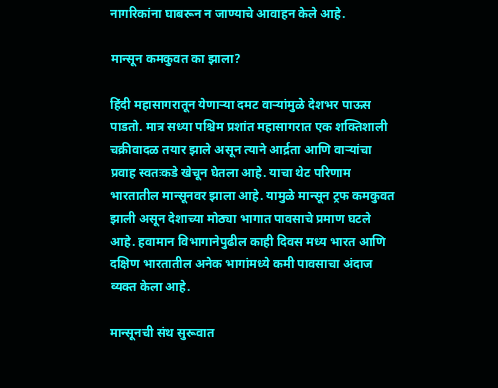नागरिकांना घाबरून न जाण्याचे आवाहन केले आहे.

मान्सून कमकुवत का झाला?

हिंदी महासागरातून येणाऱ्या दमट वाऱ्यांमुळे देशभर पाऊस पाडतो. मात्र सध्या पश्चिम प्रशांत महासागरात एक शक्तिशाली चक्रीवादळ तयार झाले असून त्याने आर्द्रता आणि वाऱ्यांचा प्रवाह स्वतःकडे खेचून घेतला आहे. याचा थेट परिणाम भारतातील मान्सूनवर झाला आहे. यामुळे मान्सून ट्रफ कमकुवत झाली असून देशाच्या मोठ्या भागात पावसाचे प्रमाण घटले आहे. हवामान विभागानेपुढील काही दिवस मध्य भारत आणि दक्षिण भारतातील अनेक भागांमध्ये कमी पावसाचा अंदाज व्यक्त केला आहे.

मान्सूनची संथ सुरूवात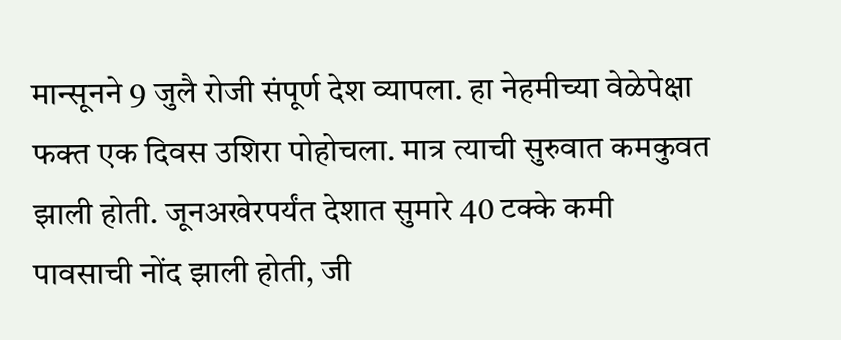मान्सूनने 9 जुलै रोजी संपूर्ण देश व्यापला. हा नेहमीच्या वेळेपेक्षा फक्त एक दिवस उशिरा पोहोचला. मात्र त्याची सुरुवात कमकुवत झाली होती. जूनअखेरपर्यंत देशात सुमारे 40 टक्के कमी पावसाची नोंद झाली होती, जी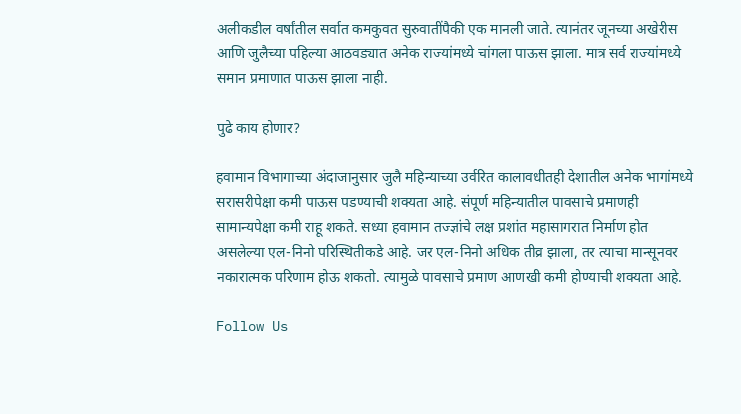अलीकडील वर्षांतील सर्वात कमकुवत सुरुवातींपैकी एक मानली जाते. त्यानंतर जूनच्या अखेरीस आणि जुलैच्या पहिल्या आठवड्यात अनेक राज्यांमध्ये चांगला पाऊस झाला. मात्र सर्व राज्यांमध्ये समान प्रमाणात पाऊस झाला नाही.

पुढे काय होणार?

हवामान विभागाच्या अंदाजानुसार जुलै महिन्याच्या उर्वरित कालावधीतही देशातील अनेक भागांमध्ये सरासरीपेक्षा कमी पाऊस पडण्याची शक्यता आहे. संपूर्ण महिन्यातील पावसाचे प्रमाणही सामान्यपेक्षा कमी राहू शकते. सध्या हवामान तज्ज्ञांचे लक्ष प्रशांत महासागरात निर्माण होत असलेल्या एल-निनो परिस्थितीकडे आहे. जर एल-निनो अधिक तीव्र झाला, तर त्याचा मान्सूनवर नकारात्मक परिणाम होऊ शकतो. त्यामुळे पावसाचे प्रमाण आणखी कमी होण्याची शक्यता आहे.

Follow Us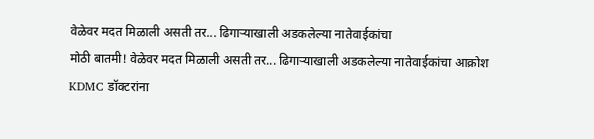वेळेवर मदत मिळाली असती तर... ढिगाऱ्याखाली अडकलेल्या नातेवाईकांचा
मोठी बातमी! वेळेवर मदत मिळाली असती तर... ढिगाऱ्याखाली अडकलेल्या नातेवाईकांचा आक्रोश
KDMC डॉक्टरांना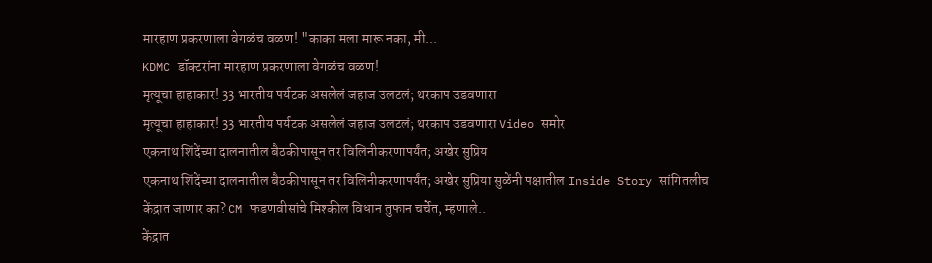मारहाण प्रकरणाला वेगळंच वळण! "काका मला मारू नका, मी...
KDMC डॉक्टरांना मारहाण प्रकरणाला वेगळंच वळण!
मृत्यूचा हाहाकार! 33 भारतीय पर्यटक असलेलं जहाज उलटलं; थरकाप उडवणारा
मृत्यूचा हाहाकार! 33 भारतीय पर्यटक असलेलं जहाज उलटलं; थरकाप उडवणारा Video समोर
एकनाथ शिंदेंच्या दालनातील बैठकीपासून तर विलिनीकरणापर्यंत; अखेर सुप्रिय
एकनाथ शिंदेंच्या दालनातील बैठकीपासून तर विलिनीकरणापर्यंत; अखेर सुप्रिया सुळेंनी पक्षातील Inside Story सांगितलीच
केंद्रात जाणार का? CM फडणवीसांचे मिश्कील विधान तुफान चर्चेत, म्हणाले..
केंद्रात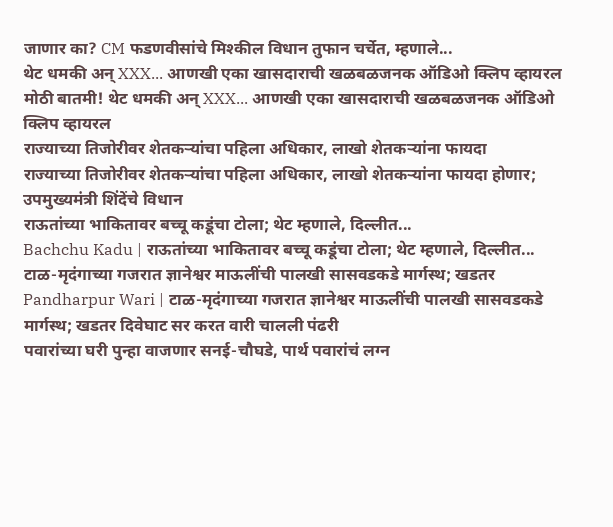जाणार का? CM फडणवीसांचे मिश्कील विधान तुफान चर्चेत, म्हणाले...
थेट धमकी अन् XXX... आणखी एका खासदाराची खळबळजनक ऑडिओ क्लिप व्हायरल
मोठी बातमी! थेट धमकी अन् XXX... आणखी एका खासदाराची खळबळजनक ऑडिओ क्लिप व्हायरल
राज्याच्या तिजोरीवर शेतकऱ्यांचा पहिला अधिकार, लाखो शेतकऱ्यांना फायदा
राज्याच्या तिजोरीवर शेतकऱ्यांचा पहिला अधिकार, लाखो शेतकऱ्यांना फायदा होणार; उपमुख्यमंत्री शिंदेंचे विधान
राऊतांच्या भाकितावर बच्चू कडूंचा टोला; थेट म्हणाले, दिल्लीत...
Bachchu Kadu | राऊतांच्या भाकितावर बच्चू कडूंचा टोला; थेट म्हणाले, दिल्लीत...
टाळ-मृदंगाच्या गजरात ज्ञानेश्वर माऊलींची पालखी सासवडकडे मार्गस्थ; खडतर
Pandharpur Wari | टाळ-मृदंगाच्या गजरात ज्ञानेश्वर माऊलींची पालखी सासवडकडे मार्गस्थ; खडतर दिवेघाट सर करत वारी चालली पंढरी
पवारांच्या घरी पुन्हा वाजणार सनई-चौघडे, पार्थ पवारांचं लग्न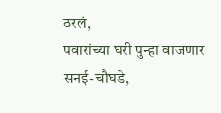ठरलं,
पवारांच्या घरी पुन्हा वाजणार सनई-चौघडे,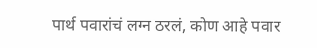पार्थ पवारांचं लग्न ठरलं, कोण आहे पवार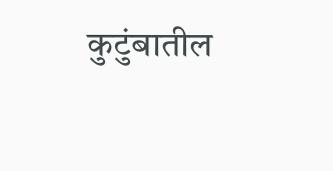कुटुंबातील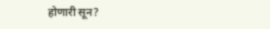होणारी सून?